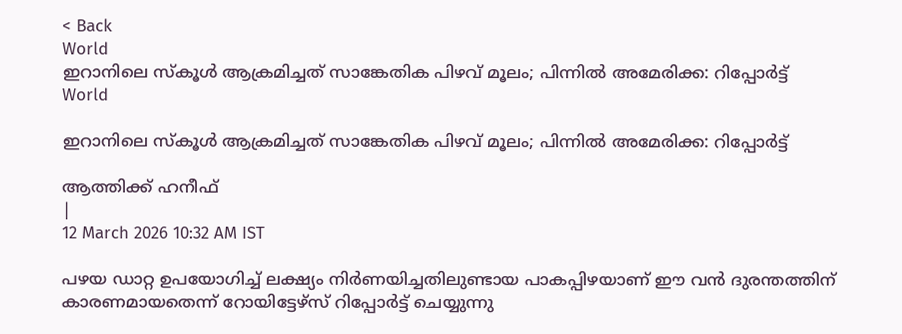< Back
World
ഇറാനിലെ സ്കൂൾ ആക്രമിച്ചത് സാങ്കേതിക പിഴവ് മൂലം; പിന്നിൽ അമേരിക്ക: റിപ്പോർട്ട്
World

ഇറാനിലെ സ്കൂൾ ആക്രമിച്ചത് സാങ്കേതിക പിഴവ് മൂലം; പിന്നിൽ അമേരിക്ക: റിപ്പോർട്ട്

ആത്തിക്ക് ഹനീഫ്
|
12 March 2026 10:32 AM IST

പഴയ ഡാറ്റ ഉപയോഗിച്ച് ലക്ഷ്യം നിർണയിച്ചതിലുണ്ടായ പാകപ്പിഴയാണ് ഈ വൻ ദുരന്തത്തിന് കാരണമായതെന്ന് റോയിട്ടേഴ്‌സ് റിപ്പോർട്ട് ചെയ്യുന്നു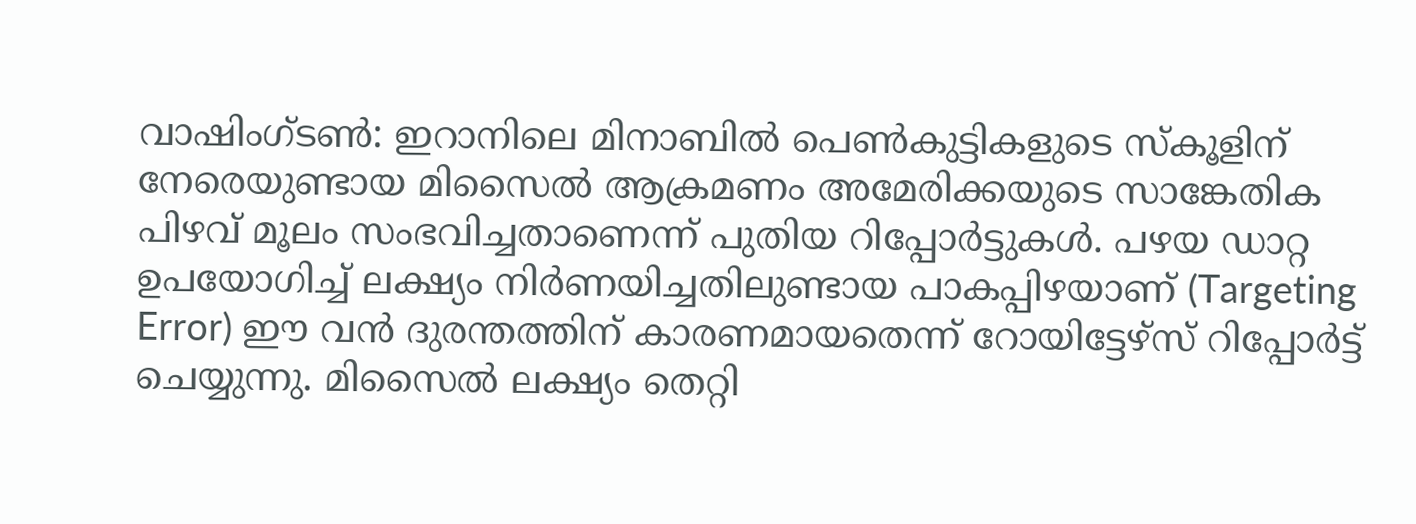വാഷിംഗ്‌ടൺ: ഇറാനിലെ മിനാബിൽ പെൺകുട്ടികളുടെ സ്കൂളിന് നേരെയുണ്ടായ മിസൈൽ ആക്രമണം അമേരിക്കയുടെ സാങ്കേതിക പിഴവ് മൂലം സംഭവിച്ചതാണെന്ന് പുതിയ റിപ്പോർട്ടുകൾ. പഴയ ഡാറ്റ ഉപയോഗിച്ച് ലക്ഷ്യം നിർണയിച്ചതിലുണ്ടായ പാകപ്പിഴയാണ് (Targeting Error) ഈ വൻ ദുരന്തത്തിന് കാരണമായതെന്ന് റോയിട്ടേഴ്‌സ് റിപ്പോർട്ട് ചെയ്യുന്നു. മിസൈൽ ലക്ഷ്യം തെറ്റി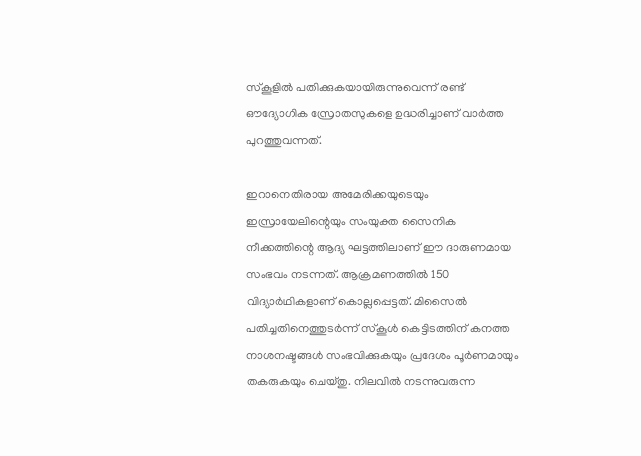സ്കൂളിൽ പതിക്കുകയായിരുന്നുവെന്ന് രണ്ട് ഔദ്യോഗിക സ്രോതസുകളെ ഉദ്ധരിച്ചാണ് വാർത്ത പുറത്തുവന്നത്.

ഇറാനെതിരായ അമേരിക്കയുടെയും ഇസ്രായേലിന്റെയും സംയുക്ത സൈനിക നീക്കത്തിന്റെ ആദ്യ ഘട്ടത്തിലാണ് ഈ ദാരുണമായ സംഭവം നടന്നത്. ആക്രമണത്തിൽ 150 വിദ്യാർഥികളാണ് കൊല്ലപ്പെട്ടത്. മിസൈൽ പതിച്ചതിനെത്തുടർന്ന് സ്കൂൾ കെട്ടിടത്തിന് കനത്ത നാശനഷ്ടങ്ങൾ സംഭവിക്കുകയും പ്രദേശം പൂർണമായും തകരുകയും ചെയ്തു. നിലവിൽ നടന്നുവരുന്ന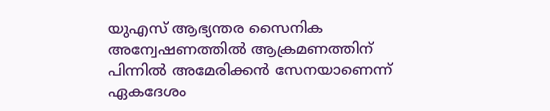യുഎസ് ആഭ്യന്തര സൈനിക അന്വേഷണത്തിൽ ആക്രമണത്തിന് പിന്നിൽ അമേരിക്കൻ സേനയാണെന്ന് ഏകദേശം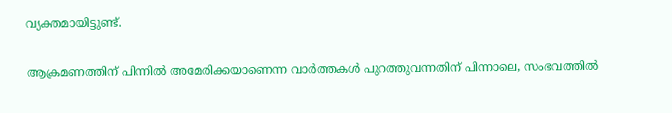വ്യക്തമായിട്ടുണ്ട്.

ആക്രമണത്തിന് പിന്നിൽ അമേരിക്കയാണെന്ന വാർത്തകൾ പുറത്തുവന്നതിന് പിന്നാലെ, സംഭവത്തിൽ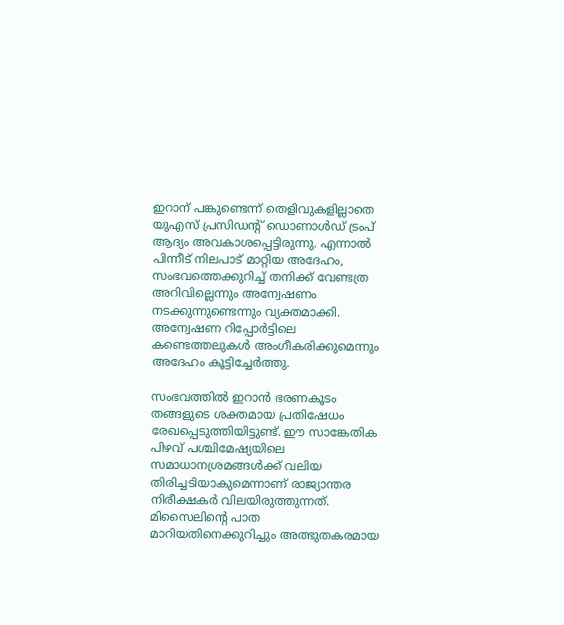ഇറാന് പങ്കുണ്ടെന്ന് തെളിവുകളില്ലാതെ യുഎസ് പ്രസിഡന്റ് ഡൊണാൾഡ് ട്രംപ് ആദ്യം അവകാശപ്പെട്ടിരുന്നു. എന്നാൽ പിന്നീട് നിലപാട് മാറ്റിയ അദേഹം, സംഭവത്തെക്കുറിച്ച് തനിക്ക് വേണ്ടത്ര അറിവില്ലെന്നും അന്വേഷണം നടക്കുന്നുണ്ടെന്നും വ്യക്തമാക്കി. അന്വേഷണ റിപ്പോർട്ടിലെ കണ്ടെത്തലുകൾ അംഗീകരിക്കുമെന്നും അദേഹം കൂട്ടിച്ചേർത്തു.

സംഭവത്തിൽ ഇറാൻ ഭരണകൂടം തങ്ങളുടെ ശക്തമായ പ്രതിഷേധം രേഖപ്പെടുത്തിയിട്ടുണ്ട്. ഈ സാങ്കേതിക പിഴവ് പശ്ചിമേഷ്യയിലെ സമാധാനശ്രമങ്ങൾക്ക് വലിയ തിരിച്ചടിയാകുമെന്നാണ് രാജ്യാന്തര നിരീക്ഷകർ വിലയിരുത്തുന്നത്. മിസൈലിന്റെ പാത മാറിയതിനെക്കുറിച്ചും അത്ഭുതകരമായ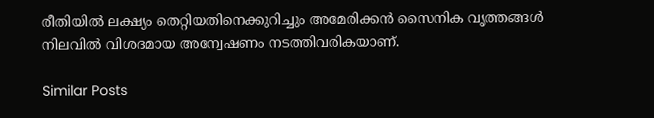രീതിയിൽ ലക്ഷ്യം തെറ്റിയതിനെക്കുറിച്ചും അമേരിക്കൻ സൈനിക വൃത്തങ്ങൾ നിലവിൽ വിശദമായ അന്വേഷണം നടത്തിവരികയാണ്.

Similar Posts